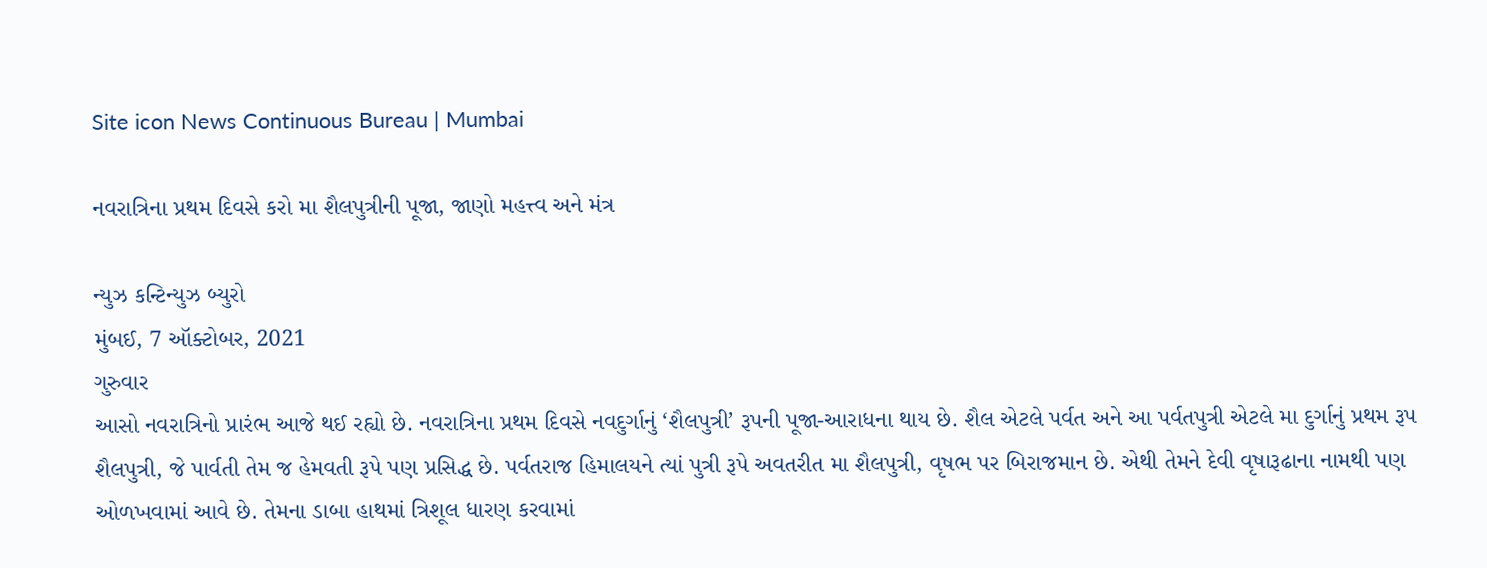Site icon News Continuous Bureau | Mumbai

નવરાત્રિના પ્રથમ દિવસે કરો મા શૈલપુત્રીની પૂજા, જાણો મહત્ત્વ અને મંત્ર

ન્યુઝ કન્ટિન્યુઝ બ્યુરો
મુંબઈ, 7 ઑક્ટોબર, 2021
ગુરુવાર
આસો નવરાત્રિનો પ્રારંભ આજે થઈ રહ્યો છે. નવરાત્રિના પ્રથમ દિવસે નવદુર્ગાનું ‘શૈલપુત્રી’ રૂપની પૂજા-આરાધના થાય છે. શૈલ એટલે પર્વત અને આ પર્વતપુત્રી એટલે મા દુર્ગાનું પ્રથમ રૂપ શૈલપુત્રી, જે પાર્વતી તેમ જ હેમવતી રૂપે પણ પ્રસિદ્ધ છે. પર્વતરાજ હિમાલયને ત્યાં પુત્રી રૂપે અવતરીત મા શૈલપુત્રી, વૃષભ પર બિરાજમાન છે. એથી તેમને દેવી વૃષારૂઢાના નામથી પણ ઓળખવામાં આવે છે. તેમના ડાબા હાથમાં ત્રિશૂલ ધારણ કરવામાં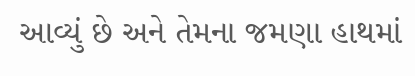આવ્યું છે અને તેમના જમણા હાથમાં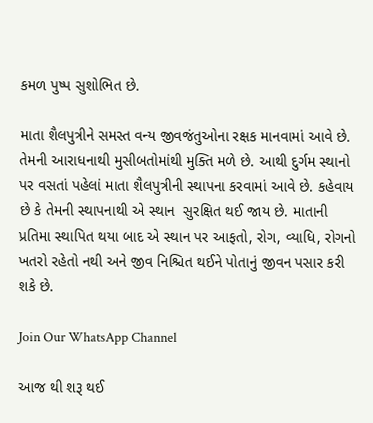કમળ પુષ્પ સુશોભિત છે.

માતા શૈલપુત્રીને સમસ્ત વન્ય જીવજંતુઓના રક્ષક માનવામાં આવે છે. તેમની આરાધનાથી મુસીબતોમાંથી મુક્તિ મળે છે. આથી દુર્ગમ સ્થાનો પર વસતાં પહેલાં માતા શૈલપુત્રીની સ્થાપના કરવામાં આવે છે. કહેવાય છે કે તેમની સ્થાપનાથી એ સ્થાન  સુરક્ષિત થઈ જાય છે. માતાની પ્રતિમા સ્થાપિત થયા બાદ એ સ્થાન પર આફતો, રોગ, વ્યાધિ, રોગનો ખતરો રહેતો નથી અને જીવ નિશ્ચિત થઈને પોતાનું જીવન પસાર કરી શકે છે.

Join Our WhatsApp Channel

આજ થી શરૂ થઈ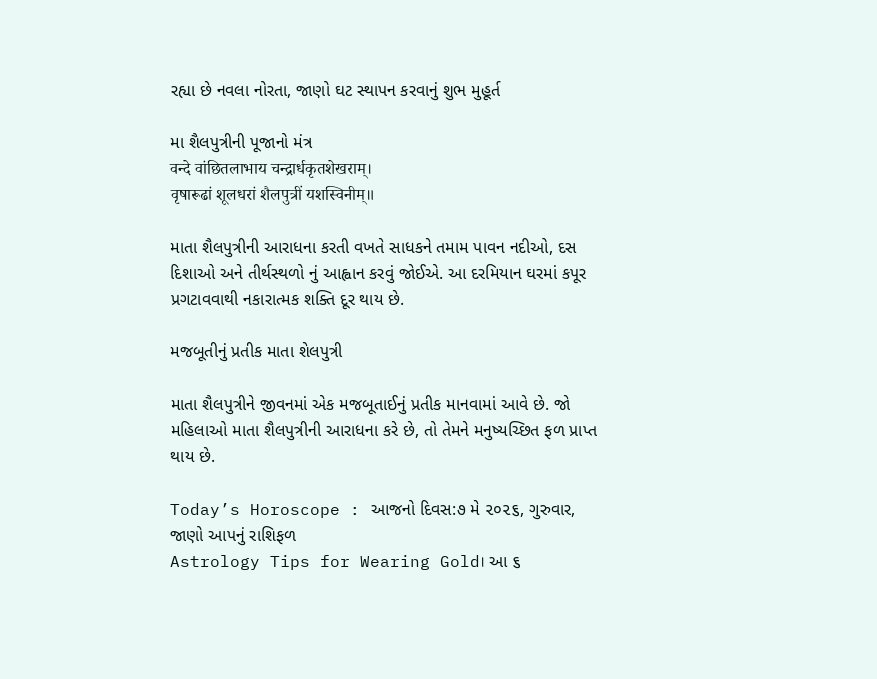રહ્યા છે નવલા નોરતા, જાણો ઘટ સ્થાપન કરવાનું શુભ મુહૂર્ત

મા શૈલપુત્રીની પૂજાનો મંત્ર
वन्दे वांछितलाभाय चन्द्रार्धकृतशेखराम्‌।
वृषारूढां शूलधरां शैलपुत्रीं यशस्विनीम्‌॥

માતા શૈલપુત્રીની આરાધના કરતી વખતે સાધકને તમામ પાવન નદીઓ, દસ દિશાઓ અને તીર્થસ્થળો નું આહ્વાન કરવું જોઈએ. આ દરમિયાન ઘરમાં કપૂર પ્રગટાવવાથી નકારાત્મક શક્તિ દૂર થાય છે.

મજબૂતીનું પ્રતીક માતા શેલપુત્રી

માતા શૈલપુત્રીને જીવનમાં એક મજબૂતાઈનું પ્રતીક માનવામાં આવે છે. જો મહિલાઓ માતા શૈલપુત્રીની આરાધના કરે છે, તો તેમને મનુષ્યચ્છિત ફળ પ્રાપ્ત થાય છે.

Today’s Horoscope : આજનો દિવસ:૭ મે ૨૦૨૬, ગુરુવાર, જાણો આપનું રાશિફળ
Astrology Tips for Wearing Gold। આ ૬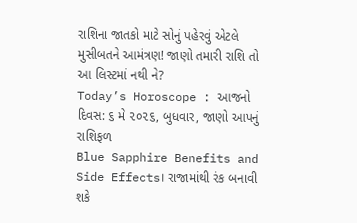રાશિના જાતકો માટે સોનું પહેરવું એટલે મુસીબતને આમંત્રણ! જાણો તમારી રાશિ તો આ લિસ્ટમાં નથી ને?
Today’s Horoscope : આજનો દિવસ: ૬ મે ૨૦૨૬, બુધવાર, જાણો આપનું રાશિફળ
Blue Sapphire Benefits and Side Effects। રાજામાંથી રંક બનાવી શકે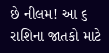છે નીલમ! આ ૬ રાશિના જાતકો માટે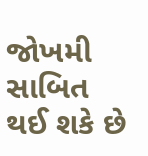જોખમી સાબિત થઈ શકે છે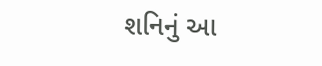શનિનું આ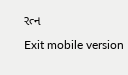રત્ન
Exit mobile version